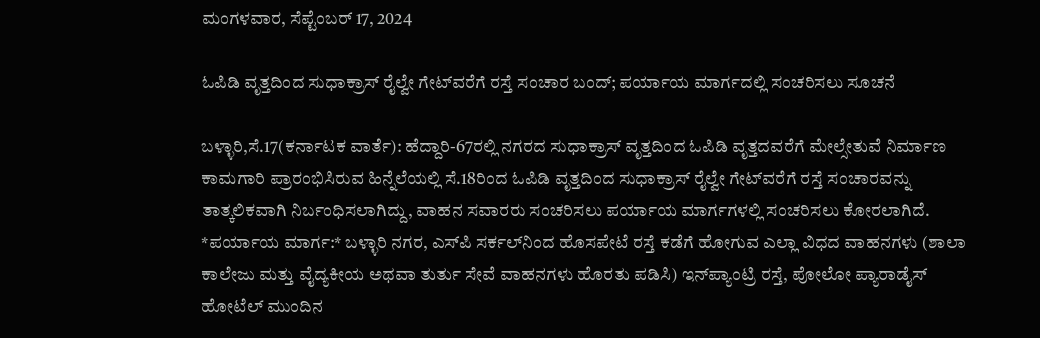ಮಂಗಳವಾರ, ಸೆಪ್ಟೆಂಬರ್ 17, 2024

ಓಪಿಡಿ ವೃತ್ತದಿಂದ ಸುಧಾಕ್ರಾಸ್ ರೈಲ್ವೇ ಗೇಟ್‌ವರೆಗೆ ರಸ್ತೆ ಸಂಚಾರ ಬಂದ್; ಪರ್ಯಾಯ ಮಾರ್ಗದಲ್ಲಿ ಸಂಚರಿಸಲು ಸೂಚನೆ

ಬಳ್ಳಾರಿ,ಸೆ.17(ಕರ್ನಾಟಕ ವಾರ್ತೆ): ಹೆದ್ದಾರಿ-67ರಲ್ಲಿ ನಗರದ ಸುಧಾಕ್ರಾಸ್ ವೃತ್ತದಿಂದ ಓಪಿಡಿ ವೃತ್ತದವರೆಗೆ ಮೇಲ್ಸೇತುವೆ ನಿರ್ಮಾಣ ಕಾಮಗಾರಿ ಪ್ರಾರಂಭಿಸಿರುವ ಹಿನ್ನೆಲೆಯಲ್ಲಿ ಸೆ.18ರಿಂದ ಓಪಿಡಿ ವೃತ್ತದಿಂದ ಸುಧಾಕ್ರಾಸ್ ರೈಲ್ವೇ ಗೇಟ್‌ವರೆಗೆ ರಸ್ತೆ ಸಂಚಾರವನ್ನು ತಾತ್ಕಲಿಕವಾಗಿ ನಿರ್ಬಂಧಿಸಲಾಗಿದ್ದು, ವಾಹನ ಸವಾರರು ಸಂಚರಿಸಲು ಪರ್ಯಾಯ ಮಾರ್ಗಗಳಲ್ಲಿ ಸಂಚರಿಸಲು ಕೋರಲಾಗಿದೆ. *ಪರ್ಯಾಯ ಮಾರ್ಗ:* ಬಳ್ಳಾರಿ ನಗರ, ಎಸ್‌ಪಿ ಸರ್ಕಲ್‌ನಿಂದ ಹೊಸಪೇಟೆ ರಸ್ತೆ ಕಡೆಗೆ ಹೋಗುವ ಎಲ್ಲಾ ವಿಧದ ವಾಹನಗಳು (ಶಾಲಾ ಕಾಲೇಜು ಮತ್ತು ವೈದ್ಯಕೀಯ ಅಥವಾ ತುರ್ತು ಸೇವೆ ವಾಹನಗಳು ಹೊರತು ಪಡಿಸಿ) ಇನ್‌ಪ್ಯಾಂಟ್ರಿ ರಸ್ತೆ, ಪೋಲೋ ಪ್ಯಾರಾಡೈಸ್ ಹೋಟೆಲ್ ಮುಂದಿನ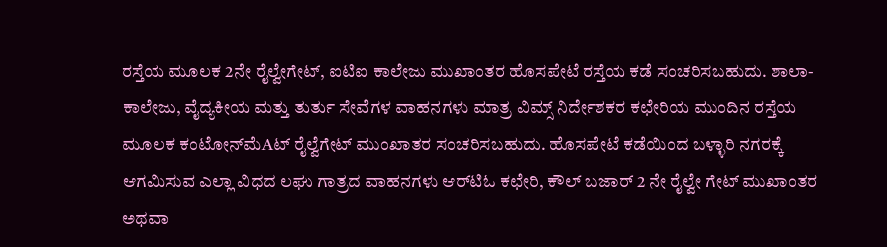ರಸ್ತೆಯ ಮೂಲಕ 2ನೇ ರೈಲ್ವೇಗೇಟ್, ಐಟಿಐ ಕಾಲೇಜು ಮುಖಾಂತರ ಹೊಸಪೇಟೆ ರಸ್ತೆಯ ಕಡೆ ಸಂಚರಿಸಬಹುದು. ಶಾಲಾ-ಕಾಲೇಜು, ವೈದ್ಯಕೀಯ ಮತ್ತು ತುರ್ತು ಸೇವೆಗಳ ವಾಹನಗಳು ಮಾತ್ರ ವಿಮ್ಸ್ ನಿರ್ದೇಶಕರ ಕಛೇರಿಯ ಮುಂದಿನ ರಸ್ತೆಯ ಮೂಲಕ ಕಂಟೋನ್‌ಮೆAಟ್ ರೈಲ್ವೆಗೇಟ್ ಮುಂಖಾತರ ಸಂಚರಿಸಬಹುದು. ಹೊಸಪೇಟೆ ಕಡೆಯಿಂದ ಬಳ್ಳಾರಿ ನಗರಕ್ಕೆ ಆಗಮಿಸುವ ಎಲ್ಲಾ ವಿಧದ ಲಘು ಗಾತ್ರದ ವಾಹನಗಳು ಆರ್‌ಟಿಓ ಕಛೇರಿ, ಕೌಲ್ ಬಜಾರ್ 2 ನೇ ರೈಲ್ವೇ ಗೇಟ್ ಮುಖಾಂತರ ಅಥವಾ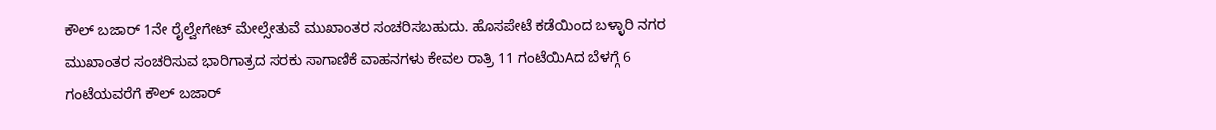ಕೌಲ್ ಬಜಾರ್ 1ನೇ ರೈಲ್ವೇಗೇಟ್ ಮೇಲ್ಸೇತುವೆ ಮುಖಾಂತರ ಸಂಚರಿಸಬಹುದು. ಹೊಸಪೇಟೆ ಕಡೆಯಿಂದ ಬಳ್ಳಾರಿ ನಗರ ಮುಖಾಂತರ ಸಂಚರಿಸುವ ಭಾರಿಗಾತ್ರದ ಸರಕು ಸಾಗಾಣಿಕೆ ವಾಹನಗಳು ಕೇವಲ ರಾತ್ರಿ 11 ಗಂಟೆಯಿAದ ಬೆಳಗ್ಗೆ 6 ಗಂಟೆಯವರೆಗೆ ಕೌಲ್ ಬಜಾರ್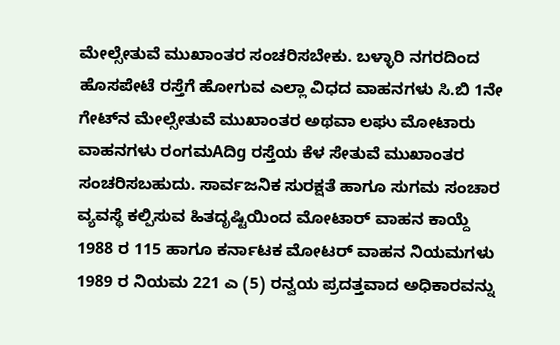ಮೇಲ್ಸೇತುವೆ ಮುಖಾಂತರ ಸಂಚರಿಸಬೇಕು. ಬಳ್ಳಾರಿ ನಗರದಿಂದ ಹೊಸಪೇಟೆ ರಸ್ತೆಗೆ ಹೋಗುವ ಎಲ್ಲಾ ವಿಧದ ವಾಹನಗಳು ಸಿ.ಬಿ 1ನೇ ಗೇಟ್‌ನ ಮೇಲ್ಸೇತುವೆ ಮುಖಾಂತರ ಅಥವಾ ಲಘು ಮೋಟಾರು ವಾಹನಗಳು ರಂಗಮAದಿg ರಸ್ತೆಯ ಕೆಳ ಸೇತುವೆ ಮುಖಾಂತರ ಸಂಚರಿಸಬಹುದು. ಸಾರ್ವಜನಿಕ ಸುರಕ್ಷತೆ ಹಾಗೂ ಸುಗಮ ಸಂಚಾರ ವ್ಯವಸ್ಥೆ ಕಲ್ಪಿಸುವ ಹಿತದೃಷ್ಟಿಯಿಂದ ಮೋಟಾರ್ ವಾಹನ ಕಾಯ್ದೆ 1988 ರ 115 ಹಾಗೂ ಕರ್ನಾಟಕ ಮೋಟರ್ ವಾಹನ ನಿಯಮಗಳು 1989 ರ ನಿಯಮ 221 ಎ (5) ರನ್ವಯ ಪ್ರದತ್ತವಾದ ಅಧಿಕಾರವನ್ನು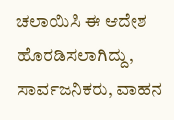ಚಲಾಯಿಸಿ ಈ ಆದೇಶ ಹೊರಡಿಸಲಾಗಿದ್ದು, ಸಾರ್ವಜನಿಕರು, ವಾಹನ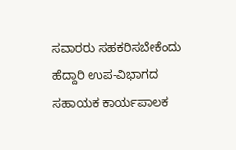ಸವಾರರು ಸಹಕರಿಸಬೇಕೆಂದು ಹೆದ್ದಾರಿ ಉಪ-ವಿಭಾಗದ ಸಹಾಯಕ ಕಾರ್ಯಪಾಲಕ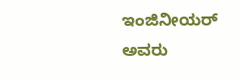ಇಂಜಿನೀಯರ್ ಅವರು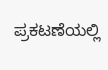ಪ್ರಕಟಣೆಯಲ್ಲಿ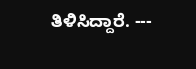ತಿಳಿಸಿದ್ದಾರೆ. ---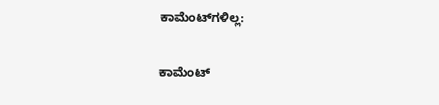ಕಾಮೆಂಟ್‌ಗಳಿಲ್ಲ:

ಕಾಮೆಂಟ್‌‌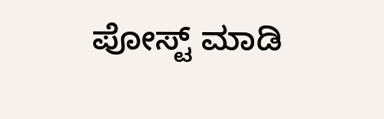ಪೋಸ್ಟ್‌ ಮಾಡಿ